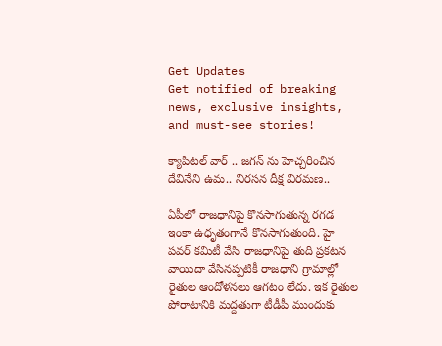Get Updates
Get notified of breaking news, exclusive insights, and must-see stories!

క్యాపిటల్ వార్ .. జగన్ ను హెచ్చరించిన దేవినేని ఉమ.. నిరసన దీక్ష విరమణ..

ఏపీలో రాజధానిపై కొనసాగుతున్న రగడ ఇంకా ఉధృతంగానే కొనసాగుతుంది. హై పవర్ కమిటీ వేసి రాజధానిపై తుది ప్రకటన వాయిదా వేసినప్పటికీ రాజధాని గ్రామాల్లో రైతుల ఆందోళనలు ఆగటం లేదు. ఇక రైతుల పోరాటానికి మద్దతుగా టీడీపీ ముందుకు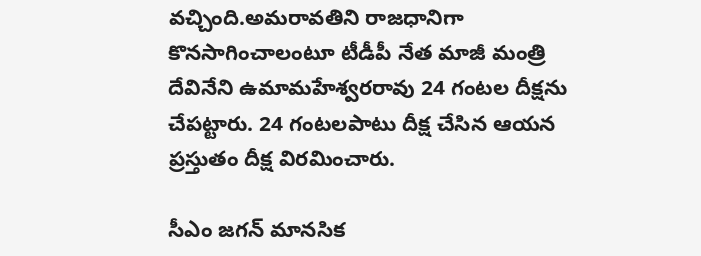వచ్చింది.అమరావతిని రాజధానిగా కొనసాగించాలంటూ టీడీపీ నేత మాజీ మంత్రి దేవినేని ఉమామహేశ్వరరావు 24 గంటల దీక్షను చేపట్టారు. 24 గంటలపాటు దీక్ష చేసిన ఆయన ప్రస్తుతం దీక్ష విరమించారు.

సీఎం జగన్‌ మానసిక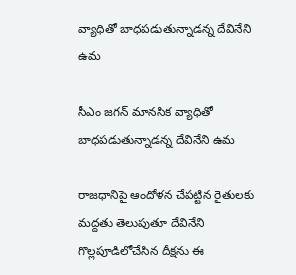వ్యాధితో బాధపడుతున్నాడన్న దేవినేని ఉమ

సీఎం జగన్‌ మానసిక వ్యాధితో బాధపడుతున్నాడన్న దేవినేని ఉమ

రాజధానిపై ఆందోళన చేపట్టిన రైతులకు మద్దతు తెలుపుతూ దేవినేని గొల్లపూడిలోచేసిన దీక్షను ఈ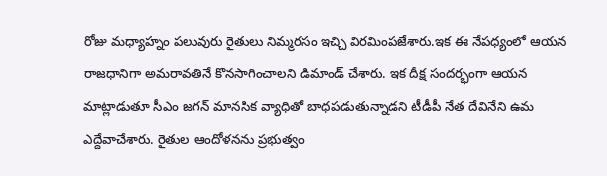రోజు మధ్యాహ్నం పలువురు రైతులు నిమ్మరసం ఇచ్చి విరమింపజేశారు.ఇక ఈ నేపధ్యంలో ఆయన రాజధానిగా అమరావతినే కొనసాగించాలని డిమాండ్ చేశారు. ఇక దీక్ష సందర్భంగా ఆయన మాట్లాడుతూ సీఎం జగన్‌ మానసిక వ్యాధితో బాధపడుతున్నాడని టీడీపీ నేత దేవినేని ఉమ ఎద్దేవాచేశారు. రైతుల ఆందోళనను ప్రభుత్వం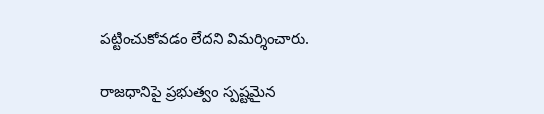పట్టించుకోవడం లేదని విమర్శించారు.

రాజధానిపై ప్రభుత్వం స్పష్టమైన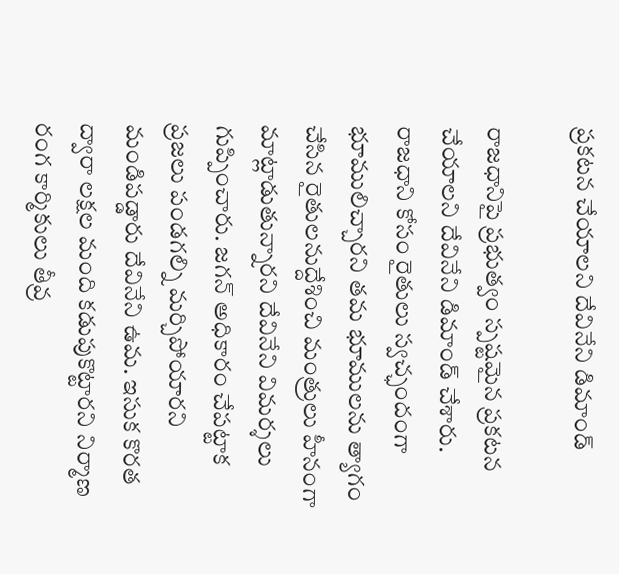ప్రకటన చేయాలని దేవినేని డిమాండ్

రాజధానిపై ప్రభుత్వం స్పష్టమైన ప్రకటన చేయాలని దేవినేని డిమాండ్ చేశారు. రాజధాని కోసం రైతులు స్వచ్ఛందంగా భూములిచ్చారని తమ భూములను త్యాగం చేసిన రైతులనుద్దేశించి మంత్రులు హీనంగా మాట్లాడుతున్నారని దేవినేని విమర్శలు గుప్పించారు. జగన్‌ అధికారం చేపట్టాక ప్రజలు పండగల్ని మర్చిపోయారని మండిపడ్డారు దేవినేని ఉమ. ఇసుక కొరత ద్వారా లక్షల మంది కడుపుకొట్టారని నిర్మాణ రంగ కార్మికులు తీవ్ర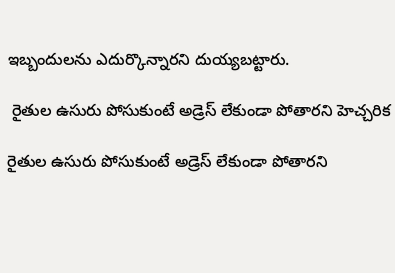ఇబ్బందులను ఎదుర్కొన్నారని దుయ్యబట్టారు.

 రైతుల ఉసురు పోసుకుంటే అడ్రెస్ లేకుండా పోతారని హెచ్చరిక

రైతుల ఉసురు పోసుకుంటే అడ్రెస్ లేకుండా పోతారని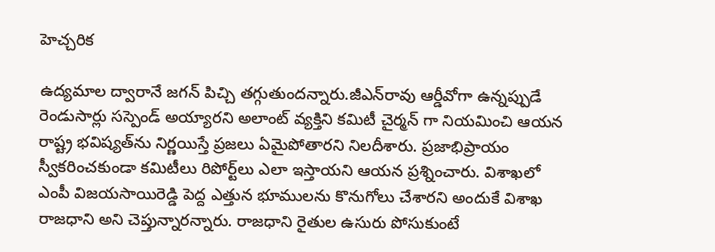హెచ్చరిక

ఉద్యమాల ద్వారానే జగన్‌ పిచ్చి తగ్గుతుందన్నారు.జీఎన్‌రావు ఆర్డీవోగా ఉన్నప్పుడే రెండుసార్లు సస్పెండ్‌ అయ్యారని అలాంట్ వ్యక్తిని కమిటీ చైర్మన్ గా నియమించి ఆయన రాష్ట్ర భవిష్యత్‌ను నిర్ణయిస్తే ప్రజలు ఏమైపోతారని నిలదీశారు. ప్రజాభిప్రాయం స్వీకరించకుండా కమిటీలు రిపోర్ట్‌లు ఎలా ఇస్తాయని ఆయన ప్రశ్నించారు. విశాఖలో ఎంపీ విజయసాయిరెడ్డి పెద్ద ఎత్తున భూములను కొనుగోలు చేశారని అందుకే విశాఖ రాజధాని అని చెప్తున్నారన్నారు. రాజధాని రైతుల ఉసురు పోసుకుంటే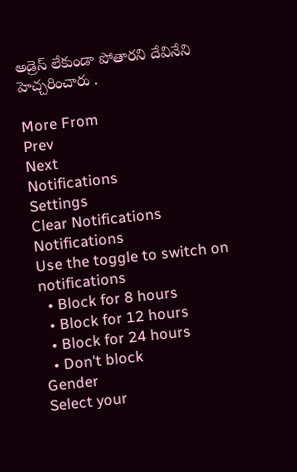అడ్రెస్ లేకుండా పోతారని దేవినేని హెచ్చరించారు .

More From
Prev
Next
Notifications
Settings
Clear Notifications
Notifications
Use the toggle to switch on notifications
  • Block for 8 hours
  • Block for 12 hours
  • Block for 24 hours
  • Don't block
Gender
Select your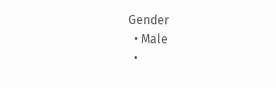Gender
  • Male
  •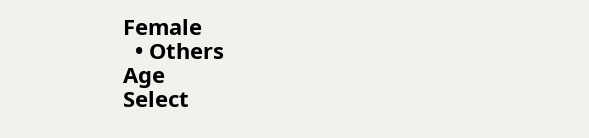Female
  • Others
Age
Select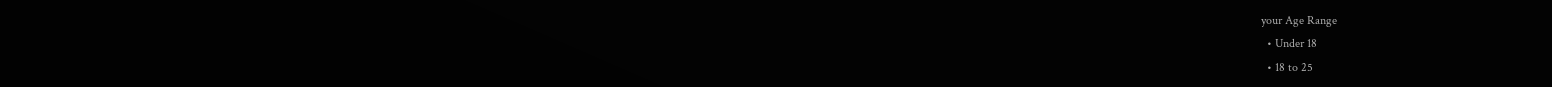your Age Range
  • Under 18
  • 18 to 25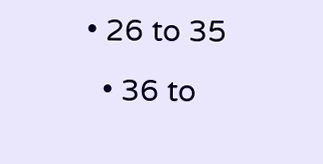• 26 to 35
  • 36 to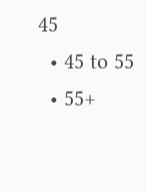45
  • 45 to 55
  • 55+